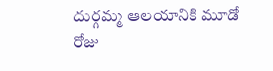దుర్గమ్మ ఆలయానికి మూడో రోజు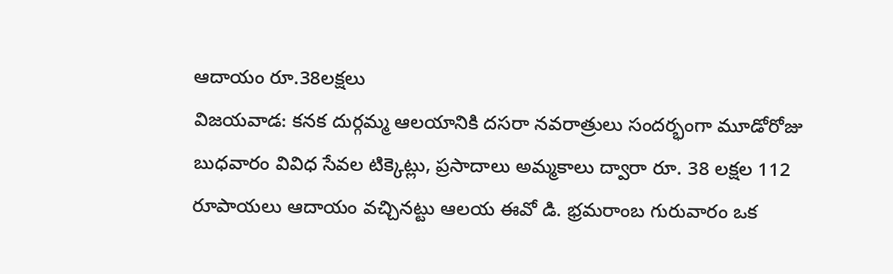ఆదాయం రూ.38లక్షలు
విజయవాడ: కనక దుర్గమ్మ ఆలయానికి దసరా నవరాత్రులు సందర్భంగా మూడోరోజు బుధవారం వివిధ సేవల టిక్కెట్లు, ప్రసాదాలు అమ్మకాలు ద్వారా రూ. 38 లక్షల 112 రూపాయలు ఆదాయం వచ్చినట్టు ఆలయ ఈవో డి. భ్రమరాంబ గురువారం ఒక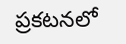ప్రకటనలో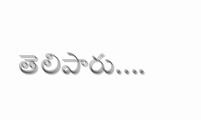తెలిపారు....